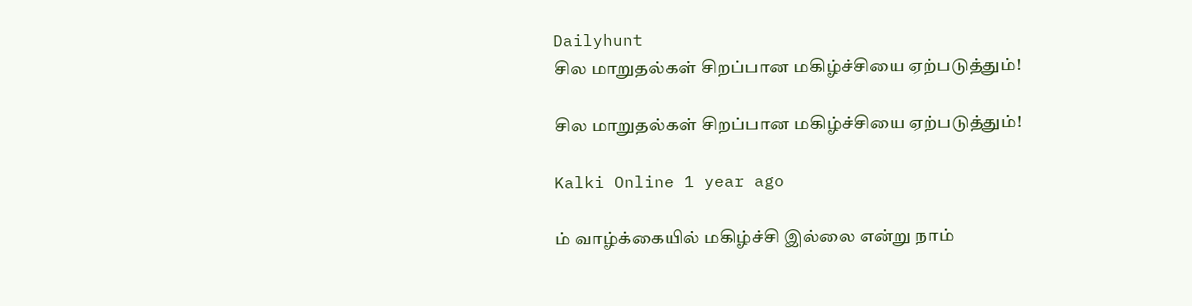Dailyhunt
சில மாறுதல்கள் சிறப்பான மகிழ்ச்சியை ஏற்படுத்தும்!

சில மாறுதல்கள் சிறப்பான மகிழ்ச்சியை ஏற்படுத்தும்!

Kalki Online 1 year ago

ம் வாழ்க்கையில் மகிழ்ச்சி இல்லை என்று நாம்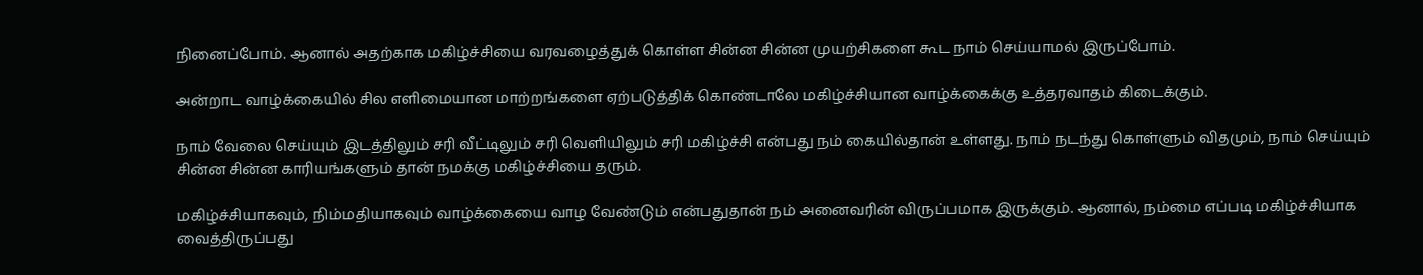நினைப்போம். ஆனால் அதற்காக மகிழ்ச்சியை வரவழைத்துக் கொள்ள சின்ன சின்ன முயற்சிகளை கூட நாம் செய்யாமல் இருப்போம்.

அன்றாட வாழ்க்கையில் சில எளிமையான மாற்றங்களை ஏற்படுத்திக் கொண்டாலே மகிழ்ச்சியான வாழ்க்கைக்கு உத்தரவாதம் கிடைக்கும்.

நாம் வேலை செய்யும் இடத்திலும் சரி வீட்டிலும் சரி வெளியிலும் சரி மகிழ்ச்சி என்பது நம் கையில்தான் உள்ளது. நாம் நடந்து கொள்ளும் விதமும், நாம் செய்யும் சின்ன சின்ன காரியங்களும் தான் நமக்கு மகிழ்ச்சியை தரும்.

மகிழ்ச்சியாகவும், நிம்மதியாகவும் வாழ்க்கையை வாழ வேண்டும் என்பதுதான் நம் அனைவரின் விருப்பமாக இருக்கும். ஆனால், நம்மை எப்படி மகிழ்ச்சியாக வைத்திருப்பது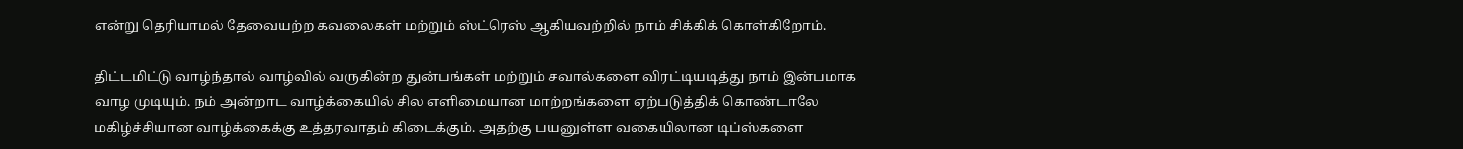என்று தெரியாமல் தேவையற்ற கவலைகள் மற்றும் ஸ்ட்ரெஸ் ஆகியவற்றில் நாம் சிக்கிக் கொள்கிறோம்.

திட்டமிட்டு வாழ்ந்தால் வாழ்வில் வருகின்ற துன்பங்கள் மற்றும் சவால்களை விரட்டியடித்து நாம் இன்பமாக வாழ முடியும். நம் அன்றாட வாழ்க்கையில் சில எளிமையான மாற்றங்களை ஏற்படுத்திக் கொண்டாலே மகிழ்ச்சியான வாழ்க்கைக்கு உத்தரவாதம் கிடைக்கும். அதற்கு பயனுள்ள வகையிலான டிப்ஸ்களை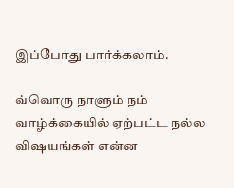இப்போது பார்க்கலாம்.

வ்வொரு நாளும் நம் வாழ்க்கையில் ஏற்பட்ட நல்ல விஷயங்கள் என்ன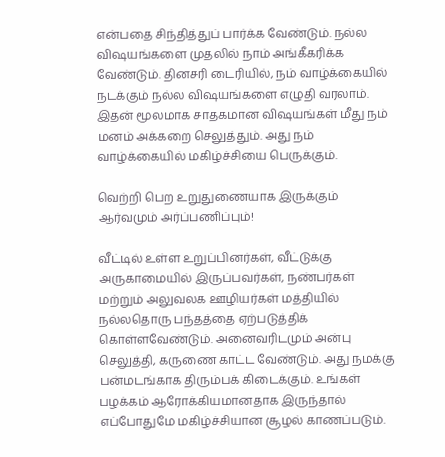என்பதை சிந்தித்துப் பார்க்க வேண்டும். நல்ல விஷயங்களை முதலில் நாம் அங்கீகரிக்க வேண்டும். தினசரி டைரியில், நம் வாழ்க்கையில் நடக்கும் நல்ல விஷயங்களை எழுதி வரலாம். இதன் மூலமாக சாதகமான விஷயங்கள் மீது நம் மனம் அக்கறை செலுத்தும். அது நம் வாழ்க்கையில் மகிழ்ச்சியை பெருக்கும்.

வெற்றி பெற உறுதுணையாக இருக்கும் ஆர்வமும் அர்ப்பணிப்பும்!

வீட்டில் உள்ள உறுப்பினர்கள், வீட்டுக்கு அருகாமையில் இருப்பவர்கள், நண்பர்கள் மற்றும் அலுவலக ஊழியர்கள் மத்தியில் நல்லதொரு பந்தத்தை ஏற்படுத்திக் கொள்ளவேண்டும். அனைவரிடமும் அன்பு செலுத்தி, கருணை காட்ட வேண்டும். அது நமக்கு பன்மடங்காக திரும்பக் கிடைக்கும். உங்கள் பழக்கம் ஆரோக்கியமானதாக இருந்தால் எப்போதுமே மகிழ்ச்சியான சூழல் காணப்படும்.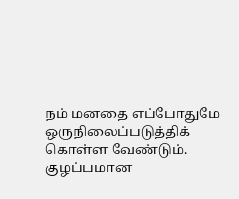நம் மனதை எப்போதுமே ஒருநிலைப்படுத்திக் கொள்ள வேண்டும். குழப்பமான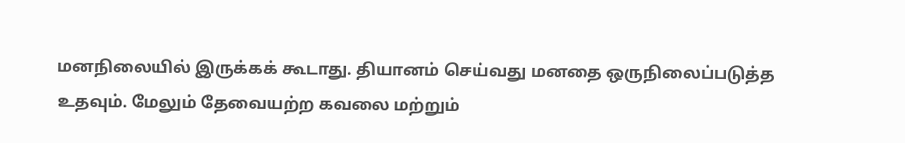மனநிலையில் இருக்கக் கூடாது. தியானம் செய்வது மனதை ஒருநிலைப்படுத்த உதவும். மேலும் தேவையற்ற கவலை மற்றும்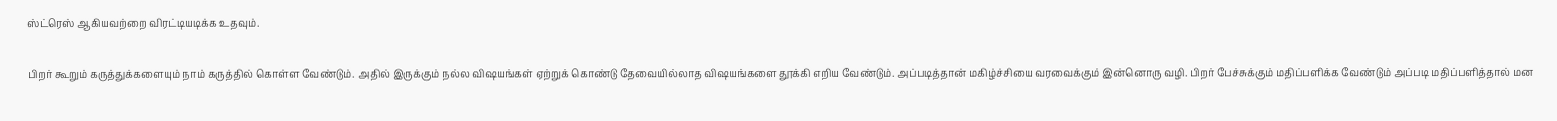ஸ்ட்ரெஸ் ஆகியவற்றை விரட்டியடிக்க உதவும்.

பிறர் கூறும் கருத்துக்களையும் நாம் கருத்தில் கொள்ள வேண்டும். அதில் இருக்கும் நல்ல விஷயங்கள் ஏற்றுக் கொண்டு தேவையில்லாத விஷயங்களை தூக்கி எறிய வேண்டும். அப்படித்தான் மகிழ்ச்சியை வரவைக்கும் இன்னொரு வழி. பிறர் பேச்சுக்கும் மதிப்பளிக்க வேண்டும் அப்படி மதிப்பளித்தால் மன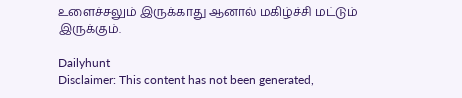உளைச்சலும் இருக்காது ஆனால் மகிழ்ச்சி மட்டும் இருக்கும்.

Dailyhunt
Disclaimer: This content has not been generated,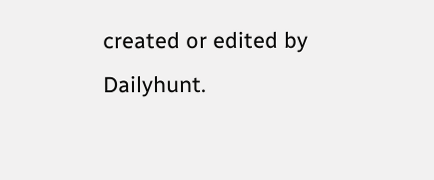created or edited by Dailyhunt.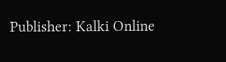Publisher: Kalki Online